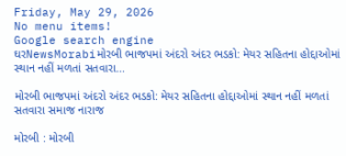Friday, May 29, 2026
No menu items!
Google search engine
ઘરNewsMorabiમોરબી ભાજપમાં અંદરો અંદર ભડકો: મેયર સહિતના હોદ્દાઓમાં સ્થાન નહીં મળતાં સતવારા...

મોરબી ભાજપમાં અંદરો અંદર ભડકો: મેયર સહિતના હોદ્દાઓમાં સ્થાન નહીં મળતાં સતવારા સમાજ નારાજ

મોરબી : મોરબી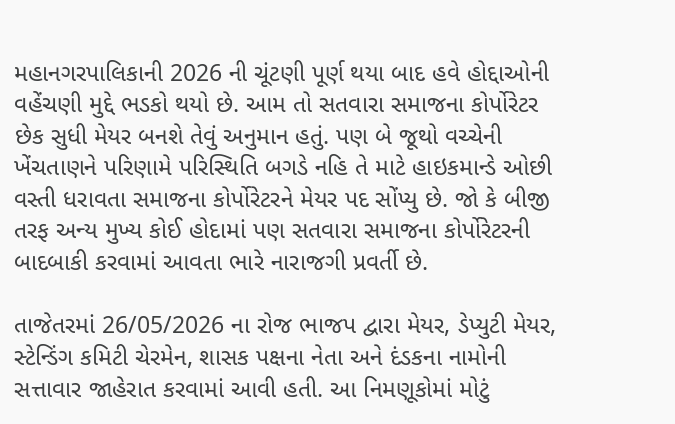મહાનગરપાલિકાની 2026 ની ચૂંટણી પૂર્ણ થયા બાદ હવે હોદ્દાઓની વહેંચણી મુદ્દે ભડકો થયો છે. આમ તો સતવારા સમાજના કોર્પોરેટર છેક સુધી મેયર બનશે તેવું અનુમાન હતું. પણ બે જૂથો વચ્ચેની ખેંચતાણને પરિણામે પરિસ્થિતિ બગડે નહિ તે માટે હાઇકમાન્ડે ઓછી વસ્તી ધરાવતા સમાજના કોર્પોરેટરને મેયર પદ સોંપ્યુ છે. જો કે બીજી તરફ અન્ય મુખ્ય કોઈ હોદામાં પણ સતવારા સમાજના કોર્પોરેટરની બાદબાકી કરવામાં આવતા ભારે નારાજગી પ્રવર્તી છે.

તાજેતરમાં 26/05/2026 ના રોજ ભાજપ દ્વારા મેયર, ડેપ્યુટી મેયર, સ્ટેન્ડિંગ કમિટી ચેરમેન, શાસક પક્ષના નેતા અને દંડકના નામોની સત્તાવાર જાહેરાત કરવામાં આવી હતી. આ નિમણૂકોમાં મોટું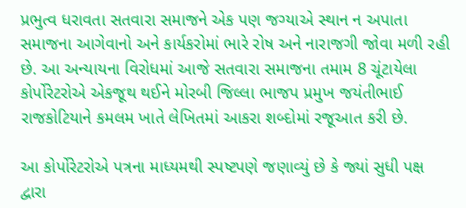પ્રભુત્વ ધરાવતા સતવારા સમાજને એક પણ જગ્યાએ સ્થાન ન અપાતા સમાજના આગેવાનો અને કાર્યકરોમાં ભારે રોષ અને નારાજગી જોવા મળી રહી છે. આ અન્યાયના વિરોધમાં આજે સતવારા સમાજના તમામ 8 ચૂંટાયેલા કોર્પોરેટરોએ એકજૂથ થઈને મોરબી જિલ્લા ભાજપ પ્રમુખ જયંતીભાઈ રાજકોટિયાને કમલમ ખાતે લેખિતમાં આકરા શબ્દોમાં રજૂઆત કરી છે.

આ કોર્પોરેટરોએ પત્રના માધ્યમથી સ્પષ્ટપણે જણાવ્યું છે કે જ્યાં સુધી પક્ષ દ્વારા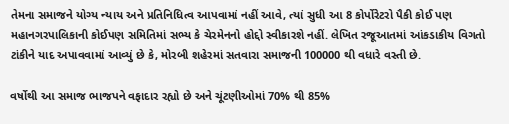તેમના સમાજને યોગ્ય ન્યાય અને પ્રતિનિધિત્વ આપવામાં નહીં આવે, ત્યાં સુધી આ 8 કોર્પોરેટરો પૈકી કોઈ પણ મહાનગરપાલિકાની કોઈપણ સમિતિમાં સભ્ય કે ચેરમેનનો હોદ્દો સ્વીકારશે નહીં. લેખિત રજૂઆતમાં આંકડાકીય વિગતો ટાંકીને યાદ અપાવવામાં આવ્યું છે કે, મોરબી શહેરમાં સતવારા સમાજની 100000 થી વધારે વસ્તી છે.

વર્ષોથી આ સમાજ ભાજપને વફાદાર રહ્યો છે અને ચૂંટણીઓમાં 70% થી 85%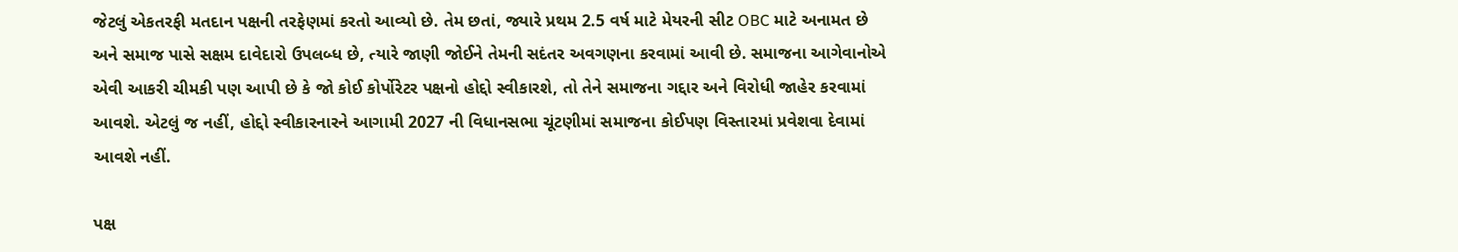જેટલું એકતરફી મતદાન પક્ષની તરફેણમાં કરતો આવ્યો છે. તેમ છતાં, જ્યારે પ્રથમ 2.5 વર્ષ માટે મેયરની સીટ OBC માટે અનામત છે અને સમાજ પાસે સક્ષમ દાવેદારો ઉપલબ્ધ છે, ત્યારે જાણી જોઈને તેમની સદંતર અવગણના કરવામાં આવી છે. સમાજના આગેવાનોએ એવી આકરી ચીમકી પણ આપી છે કે જો કોઈ કોર્પોરેટર પક્ષનો હોદ્દો સ્વીકારશે, તો તેને સમાજના ગદ્દાર અને વિરોધી જાહેર કરવામાં આવશે. એટલું જ નહીં, હોદ્દો સ્વીકારનારને આગામી 2027 ની વિધાનસભા ચૂંટણીમાં સમાજના કોઈપણ વિસ્તારમાં પ્રવેશવા દેવામાં આવશે નહીં.

પક્ષ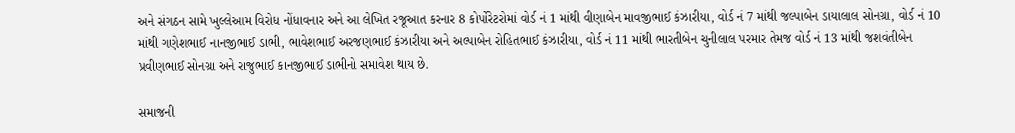અને સંગઠન સામે ખુલ્લેઆમ વિરોધ નોંધાવનાર અને આ લેખિત રજૂઆત કરનાર 8 કોર્પોરેટરોમાં વોર્ડ નં 1 માંથી વીણાબેન માવજીભાઈ કંઝારીયા, વોર્ડ નં 7 માંથી જલ્પાબેન ડાયાલાલ સોનગ્રા, વોર્ડ નં 10 માંથી ગણેશભાઈ નાનજીભાઈ ડાભી, ભાવેશભાઈ અરજણભાઈ કંઝારીયા અને અલ્પાબેન રોહિતભાઈ કંઝારીયા, વોર્ડ નં 11 માંથી ભારતીબેન ચુનીલાલ પરમાર તેમજ વોર્ડ નં 13 માંથી જશવંતીબેન પ્રવીણભાઈ સોનગ્રા અને રાજુભાઈ કાનજીભાઈ ડાભીનો સમાવેશ થાય છે.

સમાજની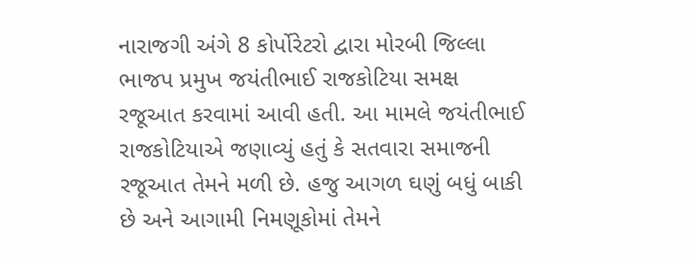નારાજગી અંગે 8 કોર્પોરેટરો દ્વારા મોરબી જિલ્લા ભાજપ પ્રમુખ જયંતીભાઈ રાજકોટિયા સમક્ષ રજૂઆત કરવામાં આવી હતી. આ મામલે જયંતીભાઈ રાજકોટિયાએ જણાવ્યું હતું કે સતવારા સમાજની રજૂઆત તેમને મળી છે. હજુ આગળ ઘણું બધું બાકી છે અને આગામી નિમણૂકોમાં તેમને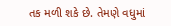તક મળી શકે છે. તેમણે વધુમાં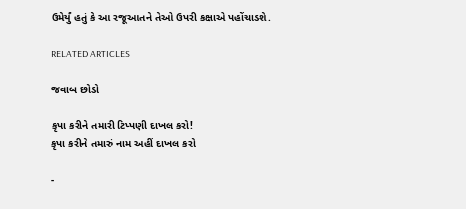ઉમેર્યું હતું કે આ રજૂઆતને તેઓ ઉપરી કક્ષાએ પહોંચાડશે.

RELATED ARTICLES

જવાબ છોડો

કૃપા કરીને તમારી ટિપ્પણી દાખલ કરો!
કૃપા કરીને તમારું નામ અહીં દાખલ કરો

-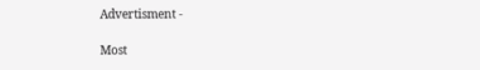Advertisment -

Most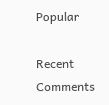Popular

Recent Comments